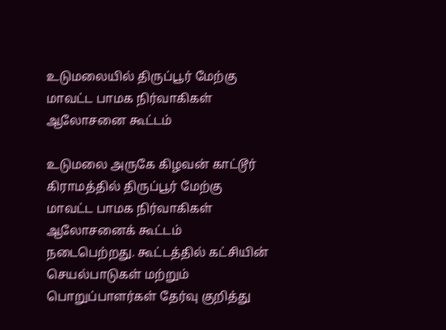உடுமலையில் திருப்பூர் மேற்கு மாவட்ட பாமக நிர்வாகிகள் ஆலோசனை கூட்டம்

உடுமலை அருகே கிழவன் காட்டூர் கிராமத்தில் திருப்பூர் மேற்கு மாவட்ட பாமக நிர்வாகிகள் ஆலோசனைக் கூட்டம் நடைபெற்றது. கூட்டத்தில் கட்சியின் செயல்பாடுகள் மற்றும் பொறுப்பாளர்கள் தேர்வு குறித்து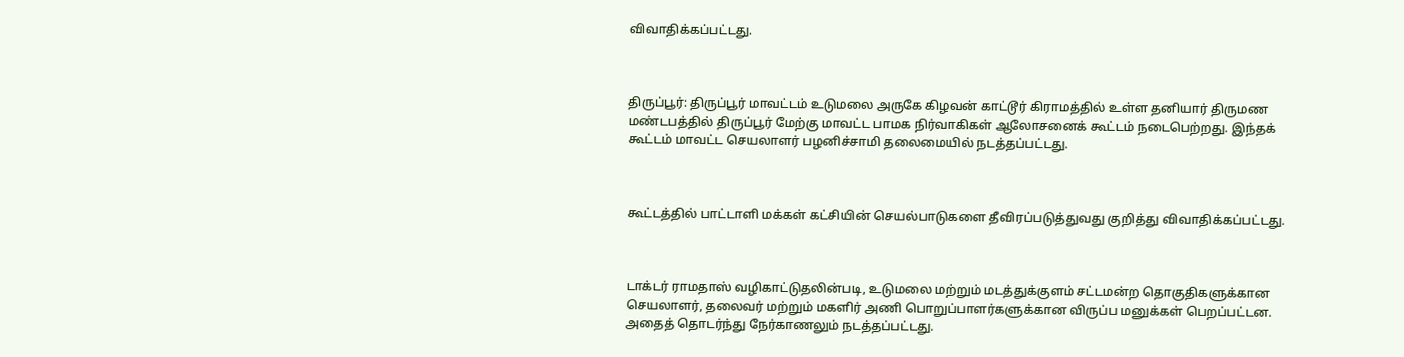விவாதிக்கப்பட்டது.



திருப்பூர்: திருப்பூர் மாவட்டம் உடுமலை அருகே கிழவன் காட்டூர் கிராமத்தில் உள்ள தனியார் திருமண மண்டபத்தில் திருப்பூர் மேற்கு மாவட்ட பாமக நிர்வாகிகள் ஆலோசனைக் கூட்டம் நடைபெற்றது. இந்தக் கூட்டம் மாவட்ட செயலாளர் பழனிச்சாமி தலைமையில் நடத்தப்பட்டது.



கூட்டத்தில் பாட்டாளி மக்கள் கட்சியின் செயல்பாடுகளை தீவிரப்படுத்துவது குறித்து விவாதிக்கப்பட்டது.



டாக்டர் ராமதாஸ் வழிகாட்டுதலின்படி, உடுமலை மற்றும் மடத்துக்குளம் சட்டமன்ற தொகுதிகளுக்கான செயலாளர், தலைவர் மற்றும் மகளிர் அணி பொறுப்பாளர்களுக்கான விருப்ப மனுக்கள் பெறப்பட்டன. அதைத் தொடர்ந்து நேர்காணலும் நடத்தப்பட்டது.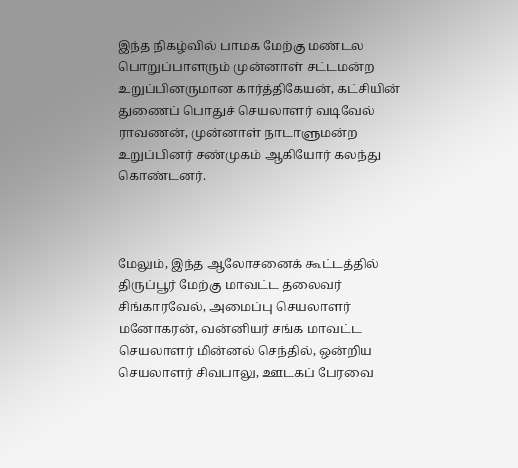இந்த நிகழ்வில் பாமக மேற்கு மண்டல பொறுப்பாளரும் முன்னாள் சட்டமன்ற உறுப்பினருமான கார்த்திகேயன், கட்சியின் துணைப் பொதுச் செயலாளர் வடிவேல் ராவணன், முன்னாள் நாடாளுமன்ற உறுப்பினர் சண்முகம் ஆகியோர் கலந்து கொண்டனர்.



மேலும், இந்த ஆலோசனைக் கூட்டத்தில் திருப்பூர் மேற்கு மாவட்ட தலைவர் சிங்காரவேல், அமைப்பு செயலாளர் மனோகரன், வன்னியர் சங்க மாவட்ட செயலாளர் மின்னல் செந்தில், ஒன்றிய செயலாளர் சிவபாலு, ஊடகப் பேரவை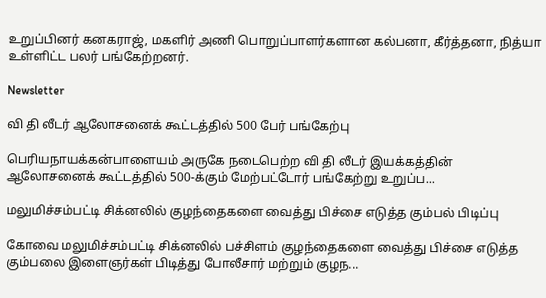உறுப்பினர் கனகராஜ், மகளிர் அணி பொறுப்பாளர்களான கல்பனா, கீர்த்தனா, நித்யா உள்ளிட்ட பலர் பங்கேற்றனர்.

Newsletter

வி தி லீடர் ஆலோசனைக் கூட்டத்தில் 500 பேர் பங்கேற்பு

பெரியநாயக்கன்பாளையம் அருகே நடைபெற்ற வி தி லீடர் இயக்கத்தின் ஆலோசனைக் கூட்டத்தில் 500-க்கும் மேற்பட்டோர் பங்கேற்று உறுப்ப...

மலுமிச்சம்பட்டி சிக்னலில் குழந்தைகளை வைத்து பிச்சை எடுத்த கும்பல் பிடிப்பு

கோவை மலுமிச்சம்பட்டி சிக்னலில் பச்சிளம் குழந்தைகளை வைத்து பிச்சை எடுத்த கும்பலை இளைஞர்கள் பிடித்து போலீசார் மற்றும் குழந...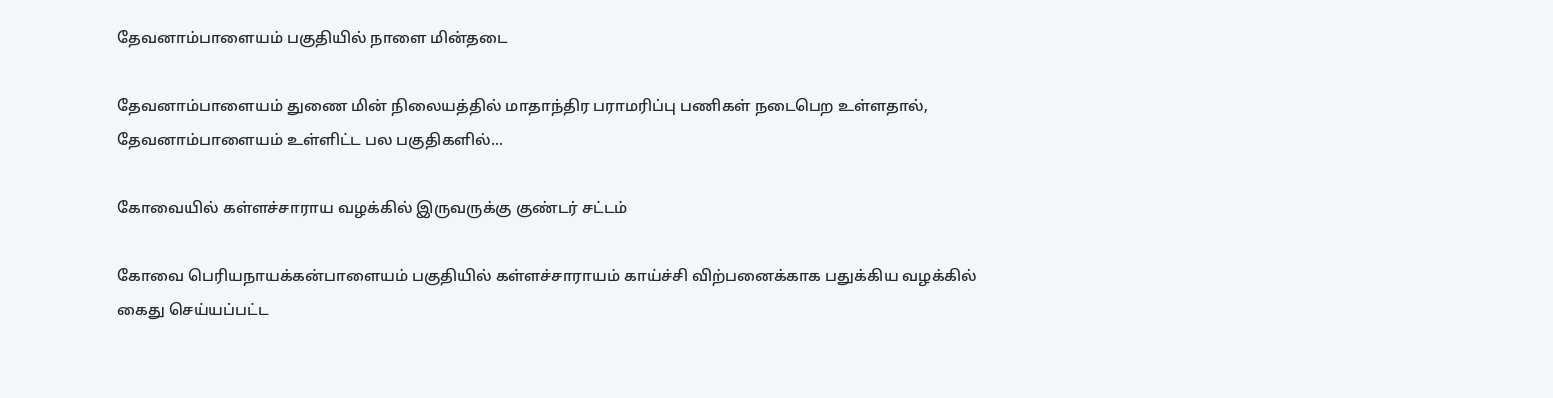தேவனாம்பாளையம் பகுதியில் நாளை மின்தடை

தேவனாம்பாளையம் துணை மின் நிலையத்தில் மாதாந்திர பராமரிப்பு பணிகள் நடைபெற உள்ளதால், தேவனாம்பாளையம் உள்ளிட்ட பல பகுதிகளில்...

கோவையில் கள்ளச்சாராய வழக்கில் இருவருக்கு குண்டர் சட்டம்

கோவை பெரியநாயக்கன்பாளையம் பகுதியில் கள்ளச்சாராயம் காய்ச்சி விற்பனைக்காக பதுக்கிய வழக்கில் கைது செய்யப்பட்ட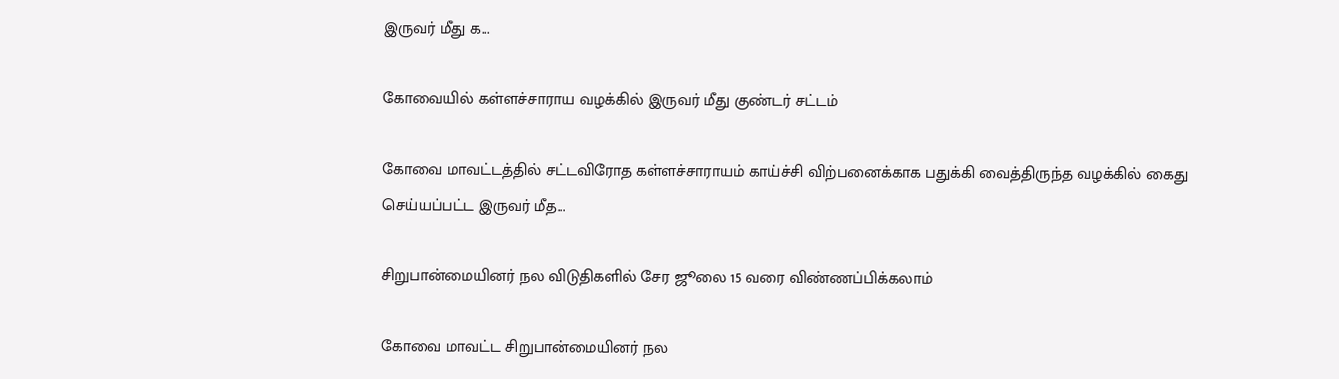இருவர் மீது க...

கோவையில் கள்ளச்சாராய வழக்கில் இருவர் மீது குண்டர் சட்டம்

கோவை மாவட்டத்தில் சட்டவிரோத கள்ளச்சாராயம் காய்ச்சி விற்பனைக்காக பதுக்கி வைத்திருந்த வழக்கில் கைது செய்யப்பட்ட இருவர் மீத...

சிறுபான்மையினர் நல விடுதிகளில் சேர ஜூலை 15 வரை விண்ணப்பிக்கலாம்

கோவை மாவட்ட சிறுபான்மையினர் நல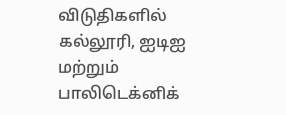விடுதிகளில் கல்லூரி, ஐடிஐ மற்றும் பாலிடெக்னிக்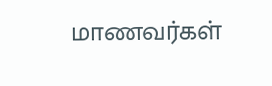மாணவர்கள்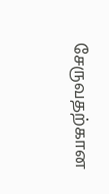சேருவதற்கான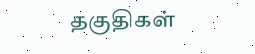தகுதிகள்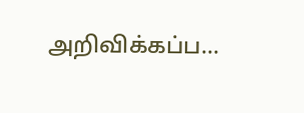அறிவிக்கப்ப...